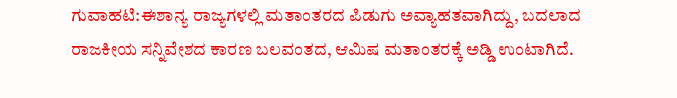ಗುವಾಹಟಿ:ಈಶಾನ್ಯ ರಾಜ್ಯಗಳಲ್ಲಿ ಮತಾಂತರದ ಪಿಡುಗು ಅವ್ಯಾಹತವಾಗಿದ್ದು, ಬದಲಾದ ರಾಜಕೀಯ ಸನ್ನಿವೇಶದ ಕಾರಣ ಬಲವಂತದ, ಆಮಿಷ ಮತಾಂತರಕ್ಕೆ ಅಡ್ಡಿ ಉಂಟಾಗಿದೆ.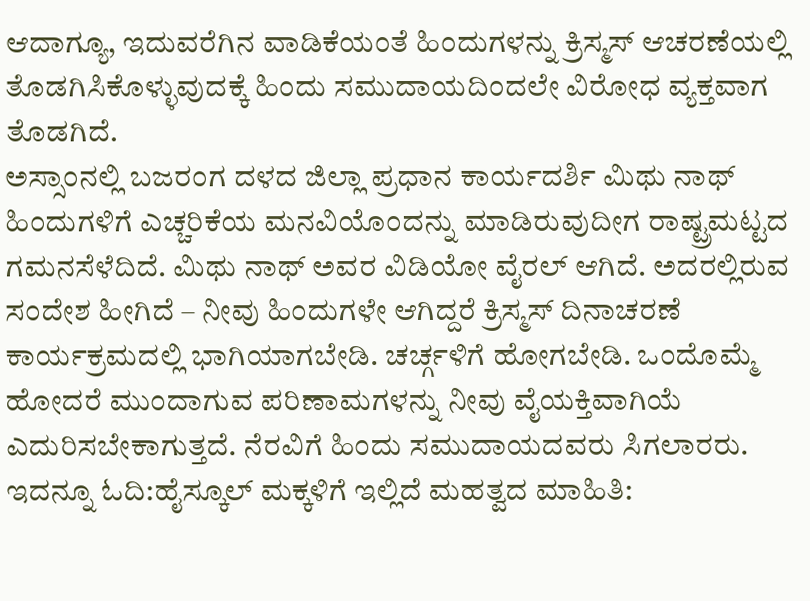ಆದಾಗ್ಯೂ, ಇದುವರೆಗಿನ ವಾಡಿಕೆಯಂತೆ ಹಿಂದುಗಳನ್ನು ಕ್ರಿಸ್ಮಸ್ ಆಚರಣೆಯಲ್ಲಿ ತೊಡಗಿಸಿಕೊಳ್ಳುವುದಕ್ಕೆ ಹಿಂದು ಸಮುದಾಯದಿಂದಲೇ ವಿರೋಧ ವ್ಯಕ್ತವಾಗ ತೊಡಗಿದೆ.
ಅಸ್ಸಾಂನಲ್ಲಿ ಬಜರಂಗ ದಳದ ಜಿಲ್ಲಾ ಪ್ರಧಾನ ಕಾರ್ಯದರ್ಶಿ ಮಿಥು ನಾಥ್ ಹಿಂದುಗಳಿಗೆ ಎಚ್ಚರಿಕೆಯ ಮನವಿಯೊಂದನ್ನು ಮಾಡಿರುವುದೀಗ ರಾಷ್ಟ್ರಮಟ್ಟದ ಗಮನಸೆಳೆದಿದೆ. ಮಿಥು ನಾಥ್ ಅವರ ವಿಡಿಯೋ ವೈರಲ್ ಆಗಿದೆ. ಅದರಲ್ಲಿರುವ ಸಂದೇಶ ಹೀಗಿದೆ – ನೀವು ಹಿಂದುಗಳೇ ಆಗಿದ್ದರೆ ಕ್ರಿಸ್ಮಸ್ ದಿನಾಚರಣೆ ಕಾರ್ಯಕ್ರಮದಲ್ಲಿ ಭಾಗಿಯಾಗಬೇಡಿ. ಚರ್ಚ್ಗಳಿಗೆ ಹೋಗಬೇಡಿ. ಒಂದೊಮ್ಮೆ ಹೋದರೆ ಮುಂದಾಗುವ ಪರಿಣಾಮಗಳನ್ನು ನೀವು ವೈಯಕ್ತಿವಾಗಿಯೆ ಎದುರಿಸಬೇಕಾಗುತ್ತದೆ. ನೆರವಿಗೆ ಹಿಂದು ಸಮುದಾಯದವರು ಸಿಗಲಾರರು.
ಇದನ್ನೂ ಓದಿ:ಹೈಸ್ಕೂಲ್ ಮಕ್ಕಳಿಗೆ ಇಲ್ಲಿದೆ ಮಹತ್ವದ ಮಾಹಿತಿ: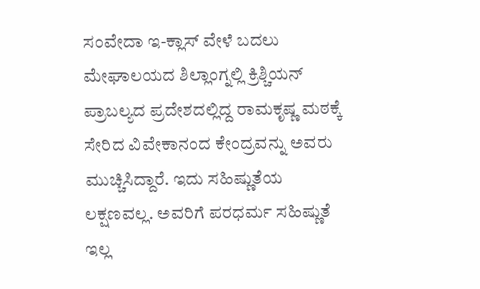ಸಂವೇದಾ ಇ-ಕ್ಲಾಸ್ ವೇಳೆ ಬದಲು
ಮೇಘಾಲಯದ ಶಿಲ್ಲಾಂಗ್ನಲ್ಲಿ ಕ್ರಿಶ್ಚಿಯನ್ ಪ್ರಾಬಲ್ಯದ ಪ್ರದೇಶದಲ್ಲಿದ್ದ ರಾಮಕೃಷ್ಣ ಮಠಕ್ಕೆ ಸೇರಿದ ವಿವೇಕಾನಂದ ಕೇಂದ್ರವನ್ನು ಅವರು ಮುಚ್ಚಿಸಿದ್ದಾರೆ. ಇದು ಸಹಿಷ್ಣುತೆಯ ಲಕ್ಷಣವಲ್ಲ. ಅವರಿಗೆ ಪರಧರ್ಮ ಸಹಿಷ್ಣುತೆ ಇಲ್ಲ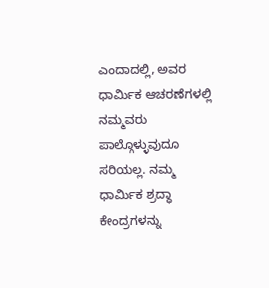ಎಂದಾದಲ್ಲಿ, ಅವರ ಧಾರ್ಮಿಕ ಆಚರಣೆಗಳಲ್ಲಿ ನಮ್ಮವರು ಪಾಲ್ಗೊಳ್ಳುವುದೂ ಸರಿಯಲ್ಲ. ನಮ್ಮ ಧಾರ್ಮಿಕ ಶ್ರದ್ಧಾ ಕೇಂದ್ರಗಳನ್ನು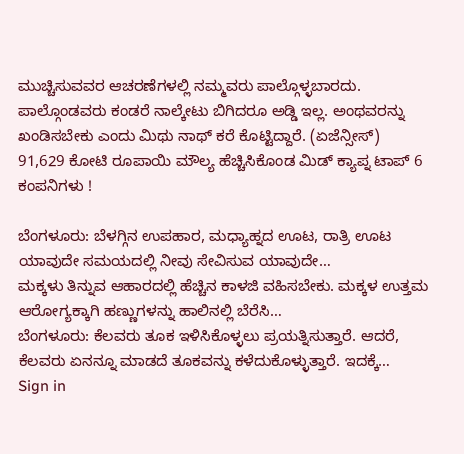ಮುಚ್ಚಿಸುವವರ ಆಚರಣೆಗಳಲ್ಲಿ ನಮ್ಮವರು ಪಾಲ್ಗೊಳ್ಳಬಾರದು. ಪಾಲ್ಗೊಂಡವರು ಕಂಡರೆ ನಾಲ್ಕೇಟು ಬಿಗಿದರೂ ಅಡ್ಡಿ ಇಲ್ಲ. ಅಂಥವರನ್ನು ಖಂಡಿಸಬೇಕು ಎಂದು ಮಿಥು ನಾಥ್ ಕರೆ ಕೊಟ್ಟಿದ್ದಾರೆ. (ಏಜೆನ್ಸೀಸ್)
91,629 ಕೋಟಿ ರೂಪಾಯಿ ಮೌಲ್ಯ ಹೆಚ್ಚಿಸಿಕೊಂಡ ಮಿಡ್ ಕ್ಯಾಪ್ನ ಟಾಪ್ 6 ಕಂಪನಿಗಳು !

ಬೆಂಗಳೂರು: ಬೆಳಗ್ಗಿನ ಉಪಹಾರ, ಮಧ್ಯಾಹ್ನದ ಊಟ, ರಾತ್ರಿ ಊಟ ಯಾವುದೇ ಸಮಯದಲ್ಲಿ ನೀವು ಸೇವಿಸುವ ಯಾವುದೇ…
ಮಕ್ಕಳು ತಿನ್ನುವ ಆಹಾರದಲ್ಲಿ ಹೆಚ್ಚಿನ ಕಾಳಜಿ ವಹಿಸಬೇಕು. ಮಕ್ಕಳ ಉತ್ತಮ ಆರೋಗ್ಯಕ್ಕಾಗಿ ಹಣ್ಣುಗಳನ್ನು ಹಾಲಿನಲ್ಲಿ ಬೆರೆಸಿ…
ಬೆಂಗಳೂರು: ಕೆಲವರು ತೂಕ ಇಳಿಸಿಕೊಳ್ಳಲು ಪ್ರಯತ್ನಿಸುತ್ತಾರೆ. ಆದರೆ, ಕೆಲವರು ಏನನ್ನೂ ಮಾಡದೆ ತೂಕವನ್ನು ಕಳೆದುಕೊಳ್ಳುತ್ತಾರೆ. ಇದಕ್ಕೆ…
Sign in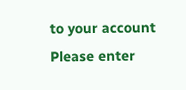to your account
Please enter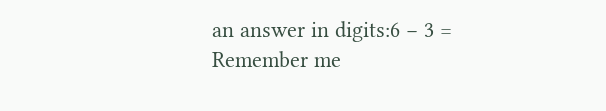an answer in digits:6 − 3 =
Remember me